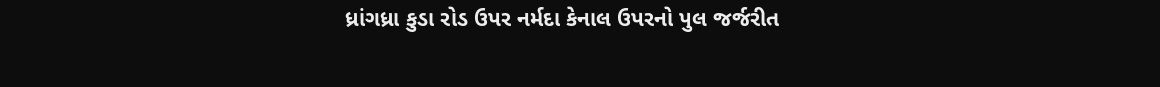ધ્રાંગધ્રા કુડા રોડ ઉપર નર્મદા કેનાલ ઉપરનો પુલ જર્જરીત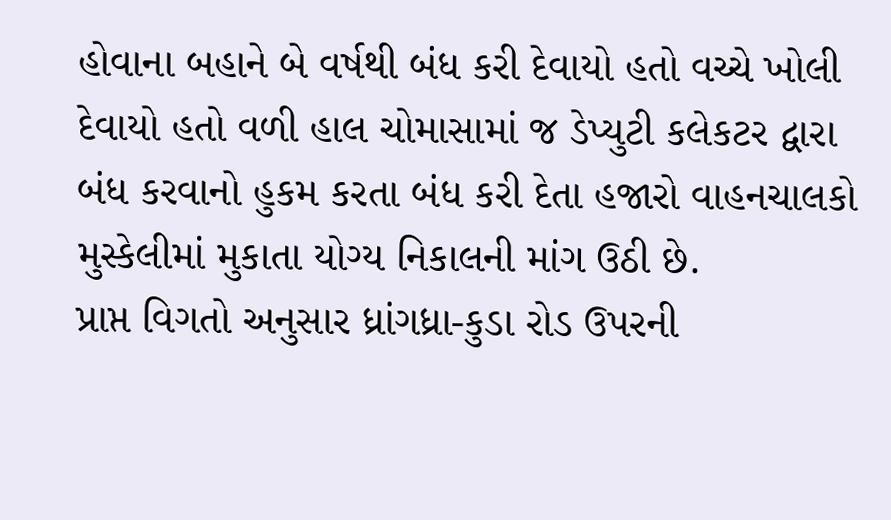હોવાના બહાને બે વર્ષથી બંધ કરી દેવાયો હતો વચ્ચે ખોલી દેવાયો હતો વળી હાલ ચોમાસામાં જ ડેપ્યુટી કલેકટર દ્વારા બંધ કરવાનો હુકમ કરતા બંધ કરી દેતા હજારો વાહનચાલકો મુસ્કેલીમાં મુકાતા યોગ્ય નિકાલની માંગ ઉઠી છે.
પ્રાપ્ત વિગતો અનુસાર ધ્રાંગધ્રા-કુડા રોડ ઉપરની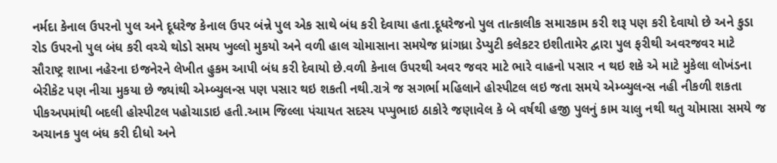નર્મદા કેનાલ ઉપરનો પુલ અને દૂધરેજ કેનાલ ઉપર બંન્ને પુલ એક સાથે બંધ કરી દેવાયા હતા.દૂધરેજનો પુલ તાત્કાલીક સમારકામ કરી શરૂ પણ કરી દેવાયો છે અને કુડા રોડ ઉપરનો પુલ બંધ કરી વચ્ચે થોડો સમય ખુલ્લો મુકયો અને વળી હાલ ચોમાસાના સમયેજ ધ્રાંગધ્રા ડેપ્યુટી કલેકટર ઇશીતામેર દ્વારા પુલ ફરીથી અવરજવર માટે સૌરાષ્ટ્ર શાખા નહેરના ઇજનેરને લેખીત હુકમ આપી બંધ કરી દેવાયો છે.વળી કેનાલ ઉપરથી અવર જવર માટે ભારે વાહનો પસાર ન થઇ શકે એ માટે મુકેલા લોખંડના બેરીકેટ પણ નીચા મુકયા છે જ્યાંથી એમ્બ્યુલન્સ પણ પસાર થઇ શકતી નથી.રાત્રે જ સગર્ભા મહિલાને હોસ્પીટલ લઇ જતા સમયે એમ્બ્યુલન્સ નહી નીકળી શકતા પીકઅપમાંથી બદલી હોસ્પીટલ પહોચાડાઇ હતી.આમ જિલ્લા પંચાયત સદસ્ય પપ્પુભાઇ ઠાકોરે જણાવેલ કે બે વર્ષથી હજી પુલનું કામ ચાલુ નથી થતુ ચોમાસા સમયે જ અચાનક પુલ બંધ કરી દીધો અને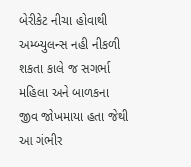બેરીકેટ નીચા હોવાથી અમ્બ્યુલન્સ નહી નીકળી શકતા કાલે જ સગર્ભા મહિલા અને બાળકના જીવ જોખમાયા હતા જેથી આ ગંભીર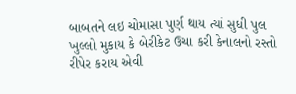બાબતને લઇ ચોમાસા પુર્ણ થાય ત્યાં સુધી પુલ ખુલ્લો મુકાય કે બેરીકેટ ઉચા કરી કેનાલનો રસ્તો રીપેર કરાય એવી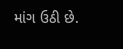માંગ ઉઠી છે.